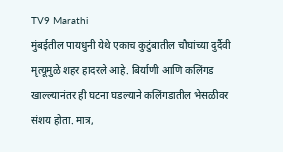TV9 Marathi
मुंबईतील पायधुनी येथे एकाच कुटुंबातील चौघांच्या दुर्दैवी मृत्यूमुळे शहर हादरले आहे. बिर्याणी आणि कलिंगड खाल्ल्यानंतर ही घटना घडल्याने कलिंगडातील भेसळीवर संशय होता. मात्र,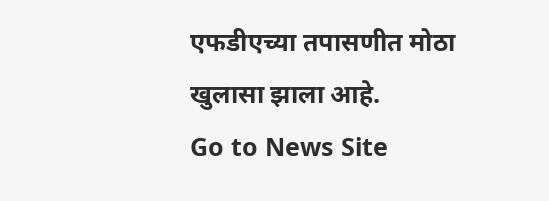एफडीएच्या तपासणीत मोठा खुलासा झाला आहे.
Go to News Site